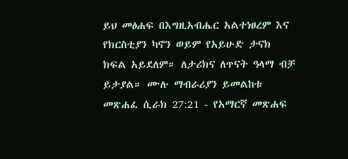ይህ መፅሐፍ በእግዚአብሔር አልተነፀረም እና የክርስቲያን ካኖን ወይም የአይሁድ ታናክ ክፍል አይደለም። ለታሪክና ለጥናት ዓላማ ብቻ ይታያል። ሙሉ ማብራሪያን ይመልከቱ መጽሐፈ ሲራክ 27:21 - የአማርኛ መጽሐፍ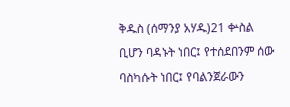ቅዱስ (ሰማንያ አሃዱ)21 ቍስል ቢሆን ባዳኑት ነበር፤ የተሰደበንም ሰው ባስካሱት ነበር፤ የባልንጀራውን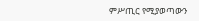ምሥጢር የሚያወጣውን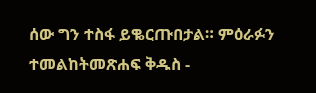ሰው ግን ተስፋ ይቈርጡበታል። ምዕራፉን ተመልከትመጽሐፍ ቅዱስ -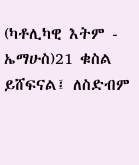(ካቶሊካዊ እትም - ኤማሁስ)21 ቁስል ይሸፍናል፤ ለስድብም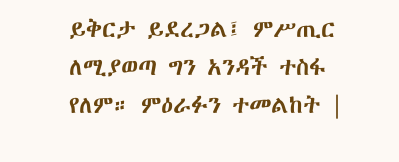ይቅርታ ይደረጋል፤ ምሥጢር ለሚያወጣ ግን አንዳች ተስፋ የለም። ምዕራፉን ተመልከት |